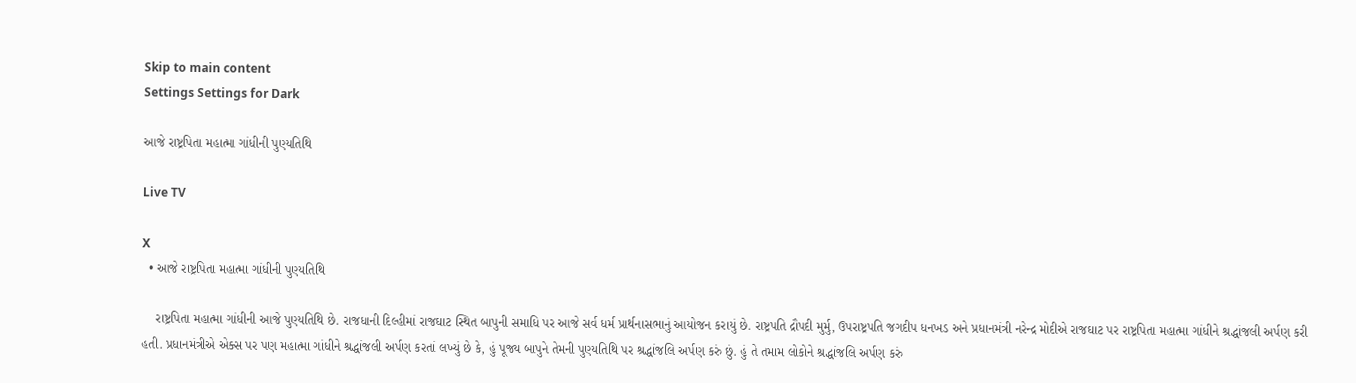Skip to main content
Settings Settings for Dark

આજે રાષ્ટ્રપિતા મહાત્મા ગાંધીની પુણ્યતિથિ

Live TV

X
  • આજે રાષ્ટ્રપિતા મહાત્મા ગાંધીની પુણ્યતિથિ

    રાષ્ટ્રપિતા મહાત્મા ગાંધીની આજે પુણ્યતિથિ છે. રાજધાની દિલ્હીમાં રાજઘાટ સ્થિત બાપુની સમાધિ પર આજે સર્વ ધર્મ પ્રાર્થનાસભાનું આયોજન કરાયું છે. રાષ્ટ્રપતિ દ્રૌપદી મુર્મુ, ઉપરાષ્ટ્રપતિ જગદીપ ધનખડ અને પ્રધાનમંત્રી નરેન્દ્ર મોદીએ રાજઘાટ પર રાષ્ટ્રપિતા મહાત્મા ગાંધીને શ્રદ્ધાંજલી અર્પણ કરી હતી. પ્રધાનમંત્રીએ એક્સ પર પણ મહાત્મા ગાંધીને શ્રદ્ધાંજલી અર્પણ કરતાં લખ્યું છે કે, હું પૂજ્ય બાપુને તેમની પુણ્યતિથિ પર શ્રદ્ધાંજલિ અર્પણ કરું છું. હું તે તમામ લોકોને શ્રદ્ધાંજલિ અર્પણ કરું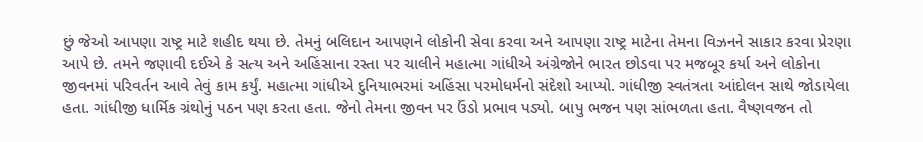છું જેઓ આપણા રાષ્ટ્ર માટે શહીદ થયા છે. તેમનું બલિદાન આપણને લોકોની સેવા કરવા અને આપણા રાષ્ટ્ર માટેના તેમના વિઝનને સાકાર કરવા પ્રેરણા આપે છે. તમને જણાવી દઈએ કે સત્ય અને અહિંસાના રસ્તા પર ચાલીને મહાત્મા ગાંધીએ અંગ્રેજોને ભારત છોડવા પર મજબૂર કર્યા અને લોકોના જીવનમાં પરિવર્તન આવે તેવું કામ કર્યું. મહાત્મા ગાંધીએ દુનિયાભરમાં અહિંસા પરમોધર્મનો સંદેશો આપ્યો. ગાંધીજી સ્વતંત્રતા આંદોલન સાથે જોડાયેલા હતા. ગાંધીજી ધાર્મિક ગ્રંથોનું પઠન પણ કરતા હતા. જેનો તેમના જીવન પર ઉંડો પ્રભાવ પડ્યો. બાપુ ભજન પણ સાંભળતા હતા. વૈષ્ણવજન તો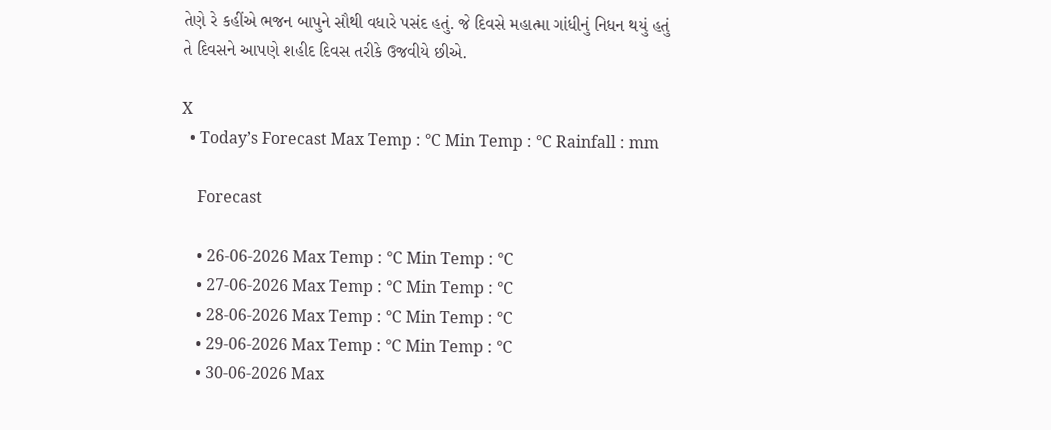તેણે રે કહીંએ ભજન બાપુને સૌથી વધારે પસંદ હતું. જે દિવસે મહાત્મા ગાંધીનું નિધન થયું હતું તે દિવસને આપણે શહીદ દિવસ તરીકે ઉજવીયે છીએ.

X
  • Today’s Forecast Max Temp : °C Min Temp : °C Rainfall : mm

    Forecast

    • 26-06-2026 Max Temp : °C Min Temp : °C
    • 27-06-2026 Max Temp : °C Min Temp : °C
    • 28-06-2026 Max Temp : °C Min Temp : °C
    • 29-06-2026 Max Temp : °C Min Temp : °C
    • 30-06-2026 Max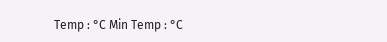Temp : °C Min Temp : °C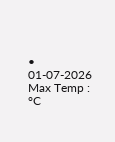• 01-07-2026 Max Temp : °C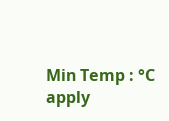Min Temp : °C
apply